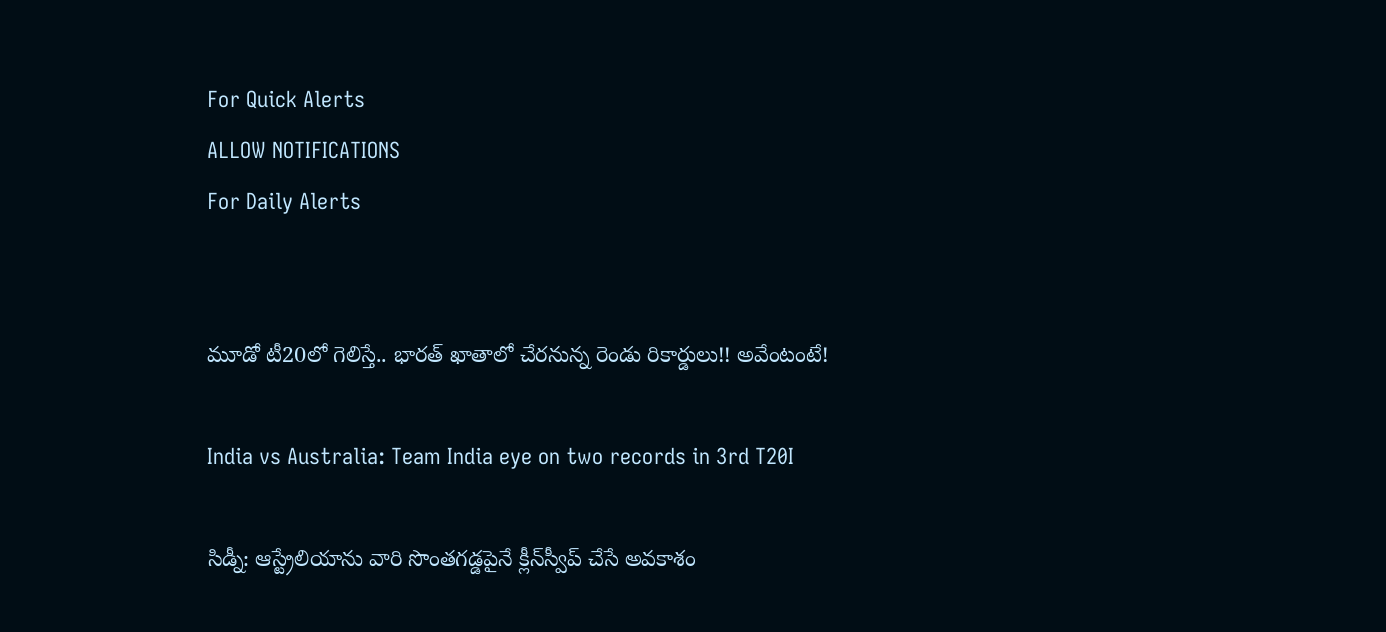For Quick Alerts
ALLOW NOTIFICATIONS
For Daily Alerts


మూడో టీ20లో గెలిస్తే.. భారత్ ఖాతాలో చేరనున్న రెండు రికార్డులు!! అవేంటంటే!

India vs Australia: Team India eye on two records in 3rd T20I

సిడ్నీ: ఆస్ట్రేలియాను వారి సొంతగడ్డపైనే క్లీన్‌స్వీప్‌ చేసే అవకాశం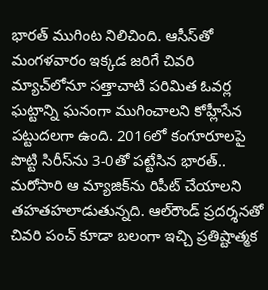భారత్‌ ముగింట నిలిచింది. ఆసీస్‌తో మంగళవారం ఇక్కడ జరిగే చివరి మ్యాచ్‌లోనూ సత్తాచాటి పరిమిత ఓవర్ల ఘట్టాన్ని ఘనంగా ముగించాలని కోహ్లీసేన పట్టుదలగా ఉంది. 2016లో కంగూరూలపై పొట్టి సిరీస్‌ను 3-0తో పట్టేసిన భారత్.. మరోసారి ఆ మ్యాజిక్‌ను రిపీట్‌ చేయాలని తహతహలాడుతున్నది. ఆల్‌రౌండ్‌ ప్రదర్శనతో చివరి పంచ్‌ కూడా బలంగా ఇచ్చి ప్రతిష్టాత్మక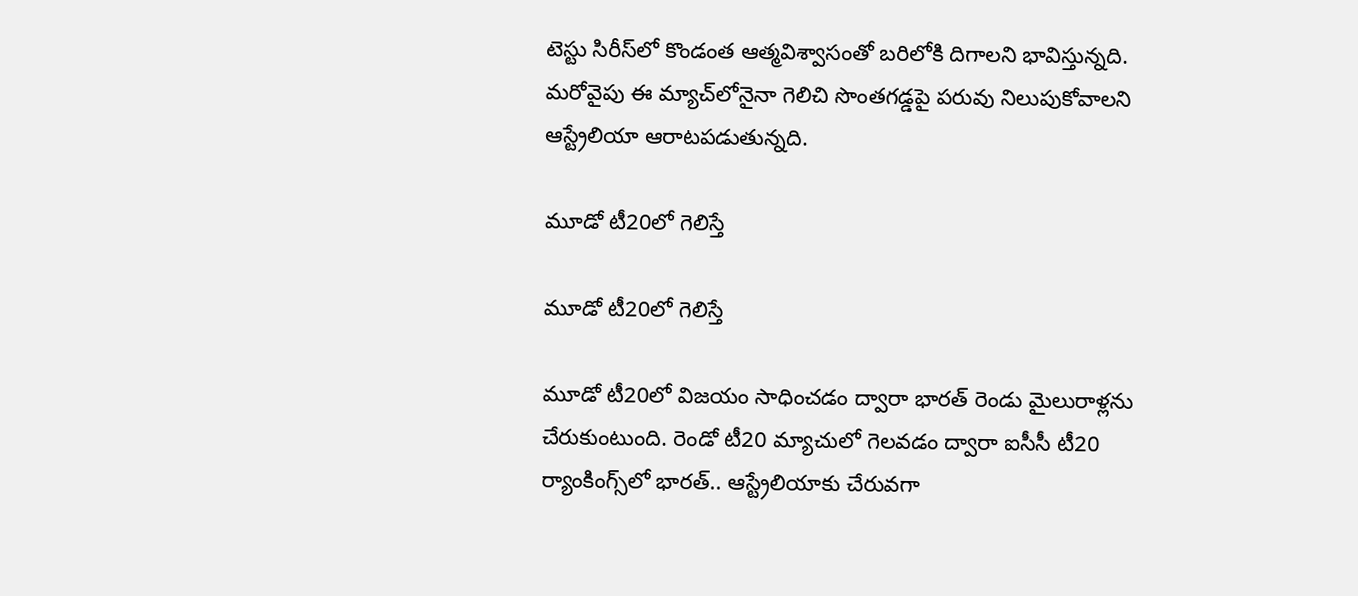టెస్టు సిరీస్‌లో కొండంత ఆత్మవిశ్వాసంతో బరిలోకి దిగాలని భావిస్తున్నది. మరోవైపు ఈ మ్యాచ్‌లోనైనా గెలిచి సొంతగడ్డపై పరువు నిలుపుకోవాలని ఆస్ట్రేలియా ఆరాటపడుతున్నది.

మూడో టీ20లో గెలిస్తే

మూడో టీ20లో గెలిస్తే

మూడో టీ20లో విజయం సాధించడం ద్వారా భారత్‌ రెండు మైలురాళ్లను చేరుకుంటుంది. రెండో టీ20 మ్యాచులో గెలవడం ద్వారా ఐసీసీ టీ20 ర్యాంకింగ్స్‌లో భారత్.. ఆస్ట్రేలియాకు చేరువగా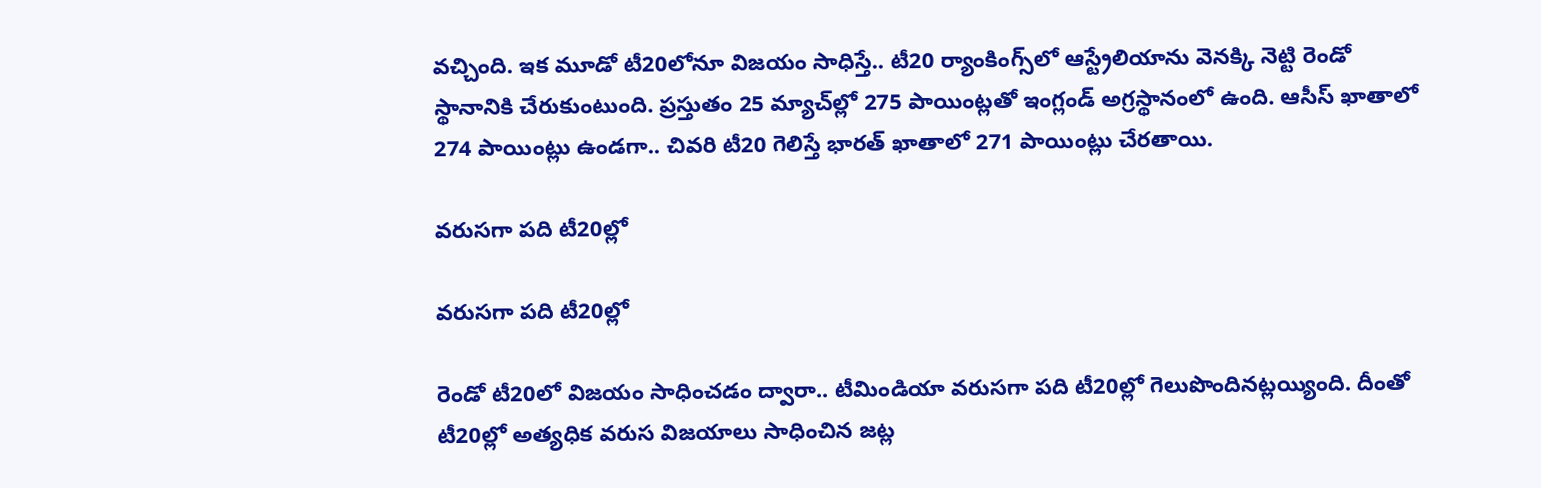వచ్చింది. ఇక మూడో టీ20లోనూ విజయం సాధిస్తే.. టీ20 ర్యాంకింగ్స్‌లో ఆస్ట్రేలియాను వెనక్కి నెట్టి రెండో స్థానానికి చేరుకుంటుంది. ప్రస్తుతం 25 మ్యాచ్‌ల్లో 275 పాయింట్లతో ఇంగ్లండ్ అగ్రస్థానంలో ఉంది. ఆసీస్ ఖాతాలో 274 పాయింట్లు ఉండగా.. చివరి టీ20 గెలిస్తే భారత్ ఖాతాలో 271 పాయింట్లు చేరతాయి.

వరుసగా పది టీ20ల్లో

వరుసగా పది టీ20ల్లో

రెండో టీ20లో విజయం సాధించడం ద్వారా.. టీమిండియా వరుసగా పది టీ20ల్లో గెలుపొందినట్లయ్యింది. దీంతో టీ20ల్లో అత్యధిక వరుస విజయాలు సాధించిన జట్ల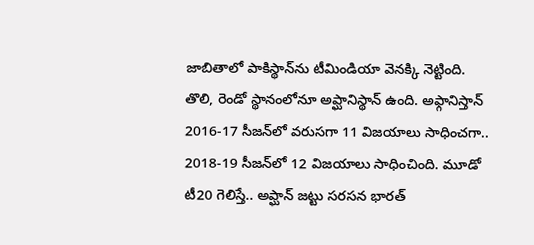జాబితాలో పాకిస్థాన్‌ను టీమిండియా వెనక్కి నెట్టింది. తొలి, రెండో స్థానంలోనూ అప్ఘానిస్థాన్ ఉంది. అఫ్గానిస్తాన్‌ 2016-17 సీజన్‌లో వరుసగా 11 విజయాలు సాధించగా.. 2018-19 సీజన్‌లో 12 విజయాలు సాధించింది. మూడో టీ20 గెలిస్తే.. అప్ఘాన్ జట్టు సరసన భారత్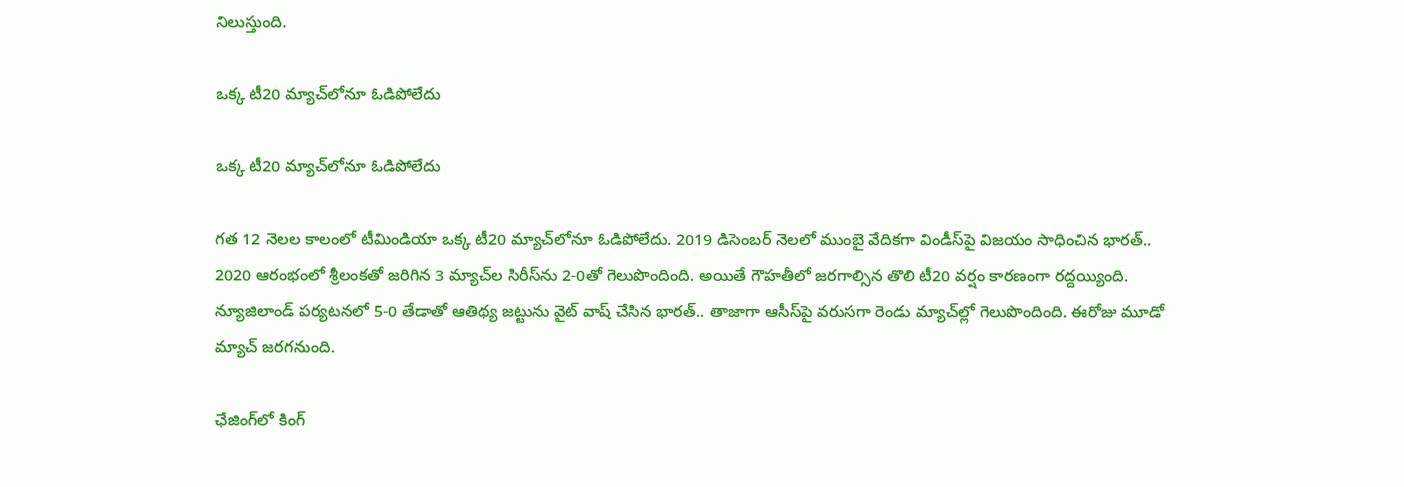నిలుస్తుంది.

ఒక్క టీ20 మ్యాచ్‌లోనూ ఓడిపోలేదు

ఒక్క టీ20 మ్యాచ్‌లోనూ ఓడిపోలేదు

గత 12 నెలల కాలంలో టీమిండియా ఒక్క టీ20 మ్యాచ్‌లోనూ ఓడిపోలేదు. 2019 డిసెంబర్ నెలలో ముంబై వేదికగా విండీస్‌పై విజయం సాధించిన భారత్.. 2020 ఆరంభంలో శ్రీలంకతో జరిగిన 3 మ్యాచ్‌ల సిరీస్‌ను 2-0తో గెలుపొందింది. అయితే గౌహతీలో జరగాల్సిన తొలి టీ20 వర్షం కారణంగా రద్దయ్యింది. న్యూజిలాండ్ పర్యటనలో 5-0 తేడాతో ఆతిథ్య జట్టును వైట్ వాష్ చేసిన భారత్.. తాజాగా ఆసీస్‌పై వరుసగా రెండు మ్యాచ్‌ల్లో గెలుపొందింది. ఈరోజు మూడో మ్యాచ్ జరగనుంది.

ఛేజింగ్‌లో కింగ్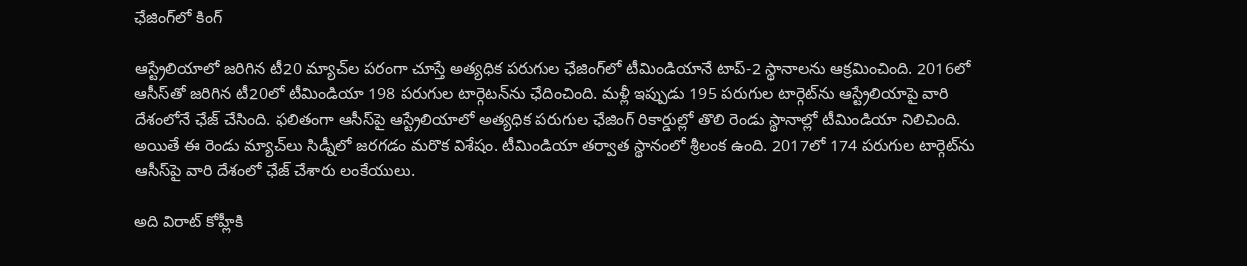ఛేజింగ్‌లో కింగ్

ఆస్ట్రేలియాలో జరిగిన టీ20 మ్యాచ్‌ల పరంగా చూస్తే అత్యధిక పరుగుల ఛేజింగ్‌లో టీమిండియానే టాప్‌-2 స్థానాలను ఆక్రమించింది. 2016లో ఆసీస్‌తో జరిగిన టీ20లో టీమిండియా 198 పరుగుల టార్గెటన్‌ను ఛేదించింది. మళ్లీ ఇప్పుడు 195 పరుగుల టార్గెట్‌ను ఆస్ట్రేలియాపై వారి దేశంలోనే ఛేజ్‌ చేసింది. ఫలితంగా ఆసీస్‌పై ఆస్ట్రేలియాలో అత్యధిక పరుగుల ఛేజింగ్‌ రికార్డుల్లో తొలి రెండు స్థానాల్లో టీమిండియా నిలిచింది. అయితే ఈ రెండు మ్యాచ్‌లు సిడ్నీలో జరగడం మరొక విశేషం. టీమిండియా తర్వాత స్థానంలో శ్రీలంక ఉంది. 2017లో 174 పరుగుల టార్గెట్‌ను ఆసీస్‌పై వారి దేశంలో ఛేజ్‌ చేశారు లంకేయులు.

అది విరాట్ కోహ్లీకి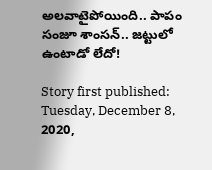అలవాటైపోయింది.. పాపం సంజూ శాంసన్.. జట్టులో ఉంటాడో లేదో!

Story first published: Tuesday, December 8, 2020,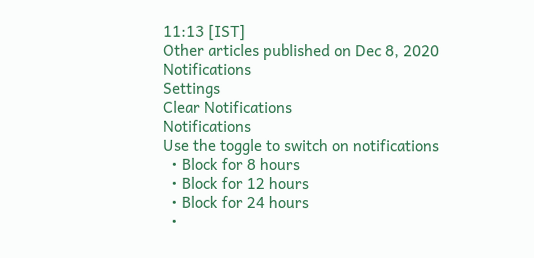11:13 [IST]
Other articles published on Dec 8, 2020
Notifications
Settings
Clear Notifications
Notifications
Use the toggle to switch on notifications
  • Block for 8 hours
  • Block for 12 hours
  • Block for 24 hours
  •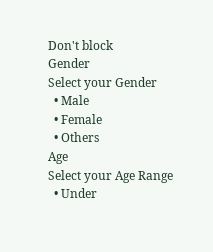Don't block
Gender
Select your Gender
  • Male
  • Female
  • Others
Age
Select your Age Range
  • Under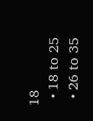18
  • 18 to 25
  • 26 to 35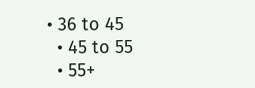• 36 to 45
  • 45 to 55
  • 55+